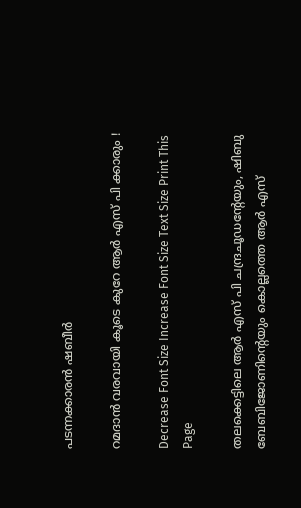പടന്നക്കാരന്‍ ഷബീര്‍

റമദാന്‍ വരവായി കൂടെ കുറേ ആര്‍ എസ് പി ക്കാരും !

Decrease Font Size Increase Font Size Text Size Print This Page

തലക്കെട്ടിലെ ആര്‍ എസ് പി ചന്ദ്രചൂഡന്റേയും, ഷിബു ബേബിജോണിന്റെയും കൊല്ലത്തെ ആര്‍ എസ്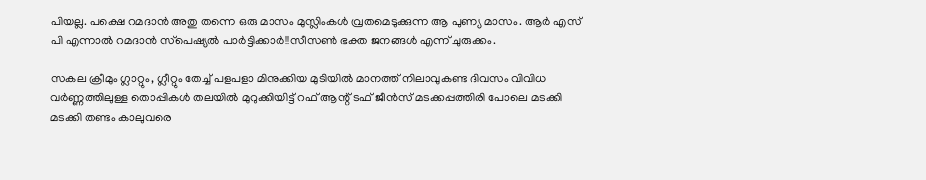പിയല്ല. പക്ഷെ റമദാന്‍ അതു തന്നെ ഒരു മാസം മുസ്ലിംകള്‍ വ്രതമെടുക്കുന്ന ആ പുണ്യ മാസം. ആര്‍ എസ് പി എന്നാല്‍ റമദാന്‍ സ്‌പെഷ്യല്‍ പാര്‍ട്ടിക്കാര്‍!!സീസണ്‍ ഭക്ത ജനങ്ങള്‍ എന്ന് ചുരുക്കം.

സകല ക്രീമും ഗ്ലാറ്റും, ഗ്ലീറ്റും തേച്ച് പളപളാ മിനുക്കിയ മുടിയില്‍ മാനത്ത് നിലാവുകണ്ട ദിവസം വിവിധ വര്‍ണ്ണത്തിലുള്ള തൊപ്പികള്‍ തലയില്‍ മുറുക്കിയിട്ട് റഫ് ആന്റ് ടഫ് ജീന്‍സ് മടക്കപ്പത്തിരി പോലെ മടക്കി മടക്കി തണ്ടം കാലുവരെ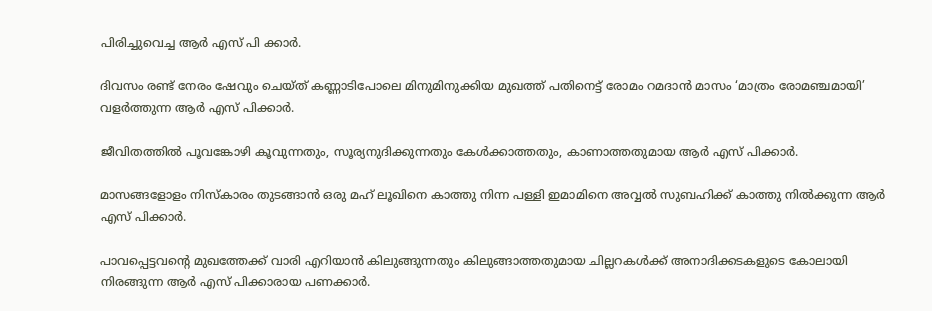പിരിച്ചുവെച്ച ആര്‍ എസ് പി ക്കാര്‍.

ദിവസം രണ്ട് നേരം ഷേവും ചെയ്ത് കണ്ണാടിപോലെ മിനുമിനുക്കിയ മുഖത്ത് പതിനെട്ട് രോമം റമദാന്‍ മാസം ‘മാത്രം രോമഞ്ചമായി’ വളര്‍ത്തുന്ന ആര്‍ എസ് പിക്കാര്‍.

ജീവിതത്തില്‍ പൂവങ്കോഴി കൂവുന്നതും, സൂര്യനുദിക്കുന്നതും കേള്‍ക്കാത്തതും, കാണാത്തതുമായ ആര്‍ എസ് പിക്കാര്‍.

മാസങ്ങളോളം നിസ്‌കാരം തുടങ്ങാന്‍ ഒരു മഹ് ലൂഖിനെ കാത്തു നിന്ന പള്ളി ഇമാമിനെ അവ്വല്‍ സുബഹിക്ക് കാത്തു നില്‍ക്കുന്ന ആര്‍ എസ് പിക്കാര്‍.

പാവപ്പെട്ടവന്റെ മുഖത്തേക്ക് വാരി എറിയാന്‍ കിലുങ്ങുന്നതും കിലുങ്ങാത്തതുമായ ചില്ലറകള്‍ക്ക് അനാദിക്കടകളുടെ കോലായി നിരങ്ങുന്ന ആര്‍ എസ് പിക്കാരായ പണക്കാര്‍.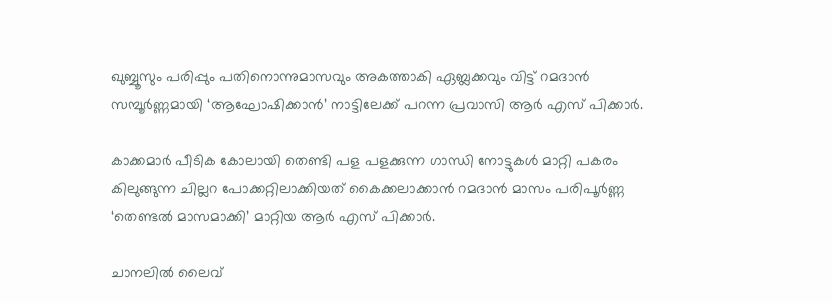ഖുബ്ബൂസും പരിപ്പും പതിനൊന്നുമാസവും അകത്താകി ഏബ്ലക്കവും വിട്ട് റമദാന്‍ സമ്പൂര്‍ണ്ണമായി ‘ആഘോഷിക്കാന്‍’ നാട്ടിലേക്ക് പറന്ന പ്രവാസി ആര്‍ എസ് പിക്കാര്‍.

കാക്കമാര്‍ പീടിക കോലായി തെണ്ടി പള പളക്കുന്ന ഗാന്ധി നോട്ടുകള്‍ മാറ്റി പകരം കിലുങ്ങുന്ന ചില്ലറ പോക്കറ്റിലാക്കിയത് കൈക്കലാക്കാന്‍ റമദാന്‍ മാസം പരിപൂര്‍ണ്ണ ‘തെണ്ടല്‍ മാസമാക്കി’ മാറ്റിയ ആര്‍ എസ് പിക്കാര്‍.

ചാനലില്‍ ലൈവ്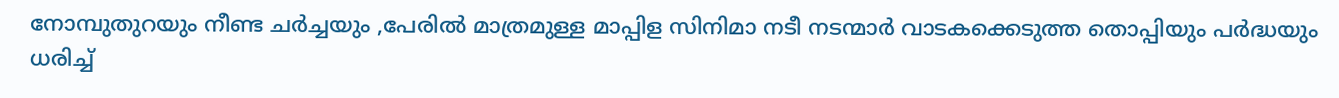നോമ്പുതുറയും നീണ്ട ചര്‍ച്ചയും ,പേരില്‍ മാത്രമുള്ള മാപ്പിള സിനിമാ നടീ നടന്മാര്‍ വാടകക്കെടുത്ത തൊപ്പിയും പര്‍ദ്ധയും ധരിച്ച്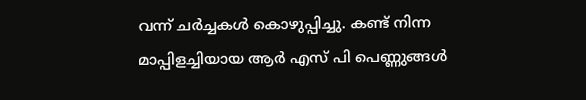വന്ന് ചര്‍ച്ചകള്‍ കൊഴുപ്പിച്ചു. കണ്ട് നിന്ന മാപ്പിളച്ചിയായ ആര്‍ എസ് പി പെണ്ണുങ്ങള്‍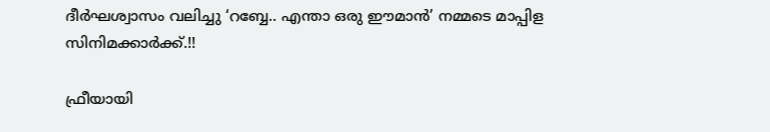ദീര്‍ഘശ്വാസം വലിച്ചു ‘റബ്ബേ.. എന്താ ഒരു ഈമാന്‍’ നമ്മടെ മാപ്പിള സിനിമക്കാര്‍ക്ക്.!!

ഫ്രീയായി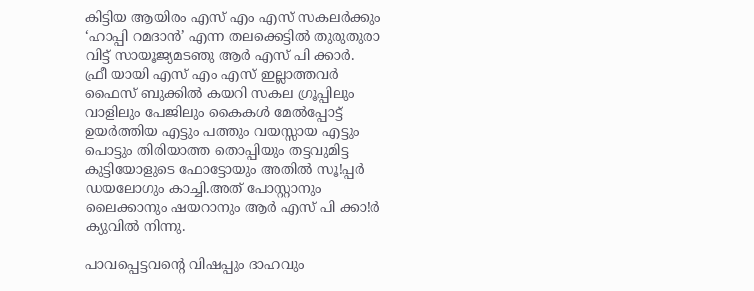കിട്ടിയ ആയിരം എസ് എം എസ് സകലര്‍ക്കും ‘ഹാപ്പി റമദാന്‍’ എന്ന തലക്കെട്ടില്‍ തുരുതുരാ വിട്ട് സായൂജ്യമടഞു ആര്‍ എസ് പി ക്കാര്‍.
ഫ്രീ യായി എസ് എം എസ് ഇല്ലാത്തവര്‍ ഫൈസ് ബുക്കില്‍ കയറി സകല ഗ്രൂപ്പിലും വാളിലും പേജിലും കൈകള്‍ മേല്‍പ്പോട്ട് ഉയര്‍ത്തിയ എട്ടും പത്തും വയസ്സായ എട്ടും പൊട്ടും തിരിയാത്ത തൊപ്പിയും തട്ടവുമിട്ട കുട്ടിയോളുടെ ഫോട്ടോയും അതില്‍ സൂ!പ്പര്‍ ഡയലോഗും കാച്ചി.അത് പോസ്റ്റാനും ലൈക്കാനും ഷയറാനും ആര്‍ എസ് പി ക്കാ!ര്‍ ക്യുവില്‍ നിന്നു.

പാവപ്പെട്ടവന്റെ വിഷപ്പും ദാഹവും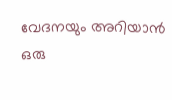വേദനയും അറിയാന്‍ ഒരു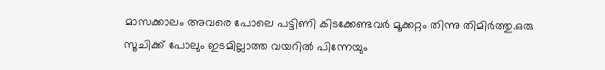മാസക്കാലം അവരെ പോലെ പട്ടിണി കിടക്കേണ്ടവര്‍ മൂക്കറ്റം തിന്നു തിമിര്‍ത്തു.ഒരു സൂചിക്ക് പോലും ഇടമില്ലാത്ത വയറില്‍ പിന്നേയും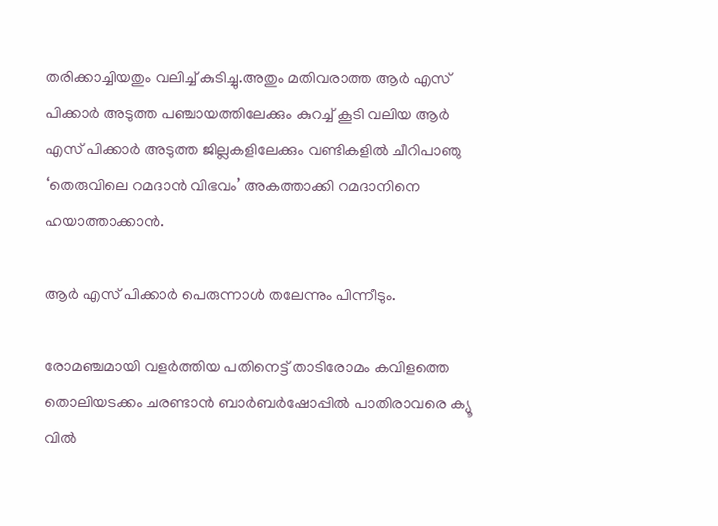തരിക്കാച്ചിയതും വലിച്ച് കുടിച്ചു.അതും മതിവരാത്ത ആര്‍ എസ് പിക്കാര്‍ അടുത്ത പഞ്ചായത്തിലേക്കും കുറച്ച് കൂടി വലിയ ആര്‍ എസ് പിക്കാര്‍ അടുത്ത ജില്ലകളിലേക്കും വണ്ടികളില്‍ ചീറിപാഞു ‘തെരുവിലെ റമദാന്‍ വിഭവം’ അകത്താക്കി റമദാനിനെ ഹയാത്താക്കാന്‍.

ആര്‍ എസ് പിക്കാര്‍ പെരുന്നാള്‍ തലേന്നും പിന്നീടും.

രോമഞ്ചമായി വളര്‍ത്തിയ പതിനെട്ട് താടിരോമം കവിളത്തെ തൊലിയടക്കം ചരണ്ടാന്‍ ബാര്‍ബര്‍ഷോപ്പില്‍ പാതിരാവരെ ക്യൂ വില്‍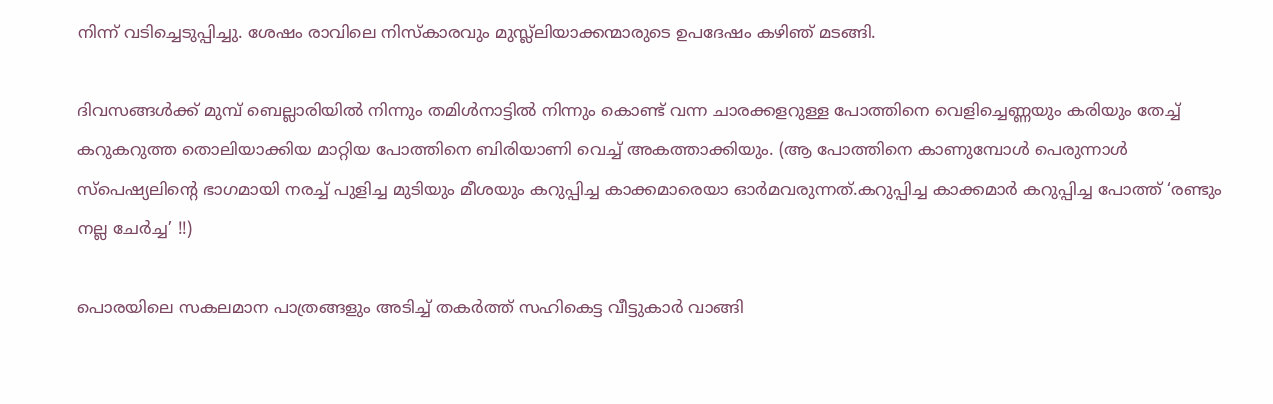നിന്ന് വടിച്ചെടുപ്പിച്ചു. ശേഷം രാവിലെ നിസ്‌കാരവും മുസ്ല്‌ലിയാക്കന്മാരുടെ ഉപദേഷം കഴിഞ് മടങ്ങി.

ദിവസങ്ങള്‍ക്ക് മുമ്പ് ബെല്ലാരിയില്‍ നിന്നും തമിള്‍നാട്ടില്‍ നിന്നും കൊണ്ട് വന്ന ചാരക്കളറുള്ള പോത്തിനെ വെളിച്ചെണ്ണയും കരിയും തേച്ച് കറുകറുത്ത തൊലിയാക്കിയ മാറ്റിയ പോത്തിനെ ബിരിയാണി വെച്ച് അകത്താക്കിയും. (ആ പോത്തിനെ കാണുമ്പോള്‍ പെരുന്നാള്‍ സ്‌പെഷ്യലിന്റെ ഭാഗമായി നരച്ച് പുളിച്ച മുടിയും മീശയും കറുപ്പിച്ച കാക്കമാരെയാ ഓര്‍മവരുന്നത്.കറുപ്പിച്ച കാക്കമാര്‍ കറുപ്പിച്ച പോത്ത് ‘രണ്ടും നല്ല ചേര്‍ച്ച’ !!)

പൊരയിലെ സകലമാന പാത്രങ്ങളും അടിച്ച് തകര്‍ത്ത് സഹികെട്ട വീട്ടുകാര്‍ വാങ്ങി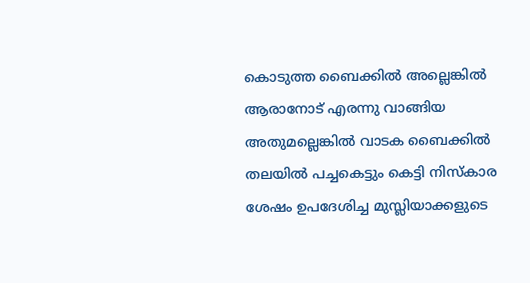കൊടുത്ത ബൈക്കില്‍ അല്ലെങ്കില്‍ ആരാനോട് എരന്നു വാങ്ങിയ അതുമല്ലെങ്കില്‍ വാടക ബൈക്കില്‍ തലയില്‍ പച്ചകെട്ടും കെട്ടി നിസ്‌കാര ശേഷം ഉപദേശിച്ച മുസ്ലിയാക്കളുടെ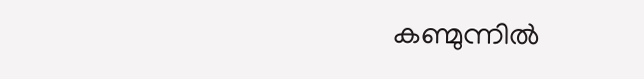കണ്മുന്നില്‍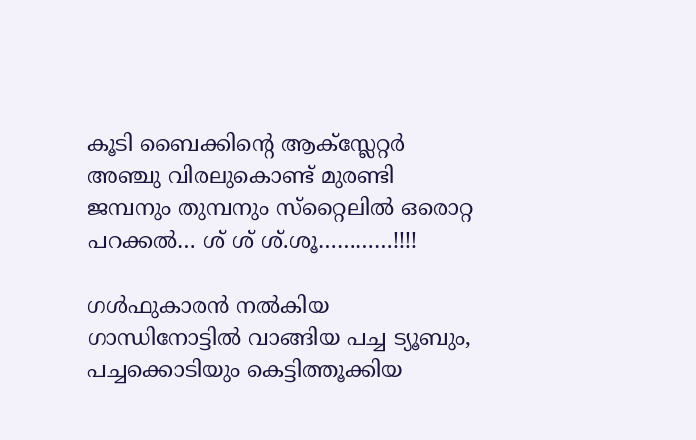കൂടി ബൈക്കിന്റെ ആക്‌സ്ലേറ്റര്‍ അഞ്ചു വിരലുകൊണ്ട് മുരണ്ടി ജമ്പനും തുമ്പനും സ്‌റ്റൈലില്‍ ഒരൊറ്റ പറക്കല്‍… ശ് ശ് ശ്.ശൂ…………!!!!

ഗള്‍ഫുകാരന്‍ നല്‍കിയ ഗാന്ധിനോട്ടില്‍ വാങ്ങിയ പച്ച ട്യൂബും, പച്ചക്കൊടിയും കെട്ടിത്തൂക്കിയ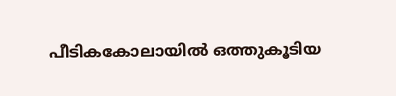പീടികകോലായില്‍ ഒത്തുകൂടിയ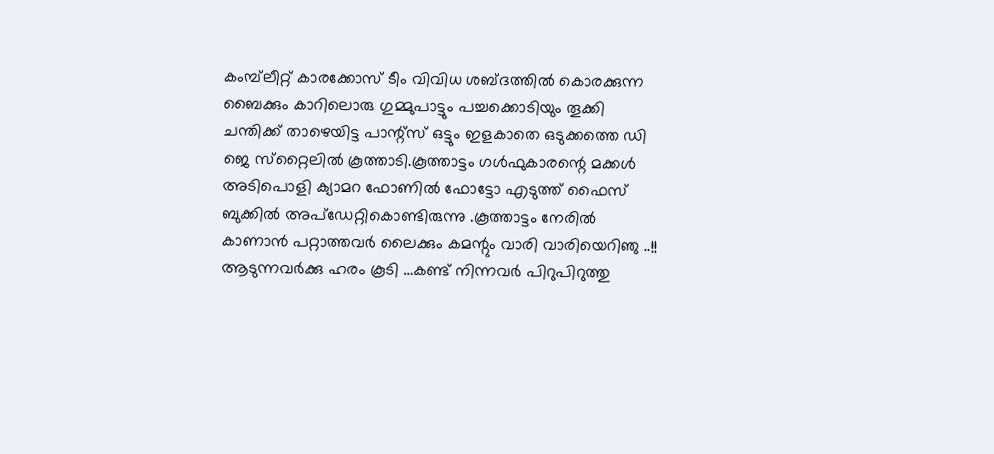കംമ്പ്‌ലീറ്റ് കാരക്കോസ് ടീം വിവിധ ശബ്ദത്തില്‍ കൊരക്കുന്ന ബൈക്കും കാറിലൊരു ഗുമ്മുപാട്ടും പച്ചക്കൊടിയും തൂക്കി ചന്തിക്ക് താഴെയിട്ട പാന്റ്‌സ് ഒട്ടും ഇളകാതെ ഒടുക്കത്തെ ഡി ജെ സ്‌റ്റൈലില്‍ കൂത്താടി.കൂത്താട്ടം ഗള്‍ഫുകാരന്റെ മക്കള്‍ അടിപൊളി ക്യാമറ ഫോണില്‍ ഫോട്ടോ എടുത്ത് ഫൈസ് ബുക്കില്‍ അപ്‌ഡേറ്റികൊണ്ടിരുന്നു .കൂത്താട്ടം നേരില്‍ കാണാന്‍ പറ്റാത്തവര്‍ ലൈക്കും കമന്റും വാരി വാരിയെറിഞു ..!!
ആടുന്നവര്‍ക്കു ഹരം കൂടി …കണ്ട് നിന്നവര്‍ പിറുപിറുത്തു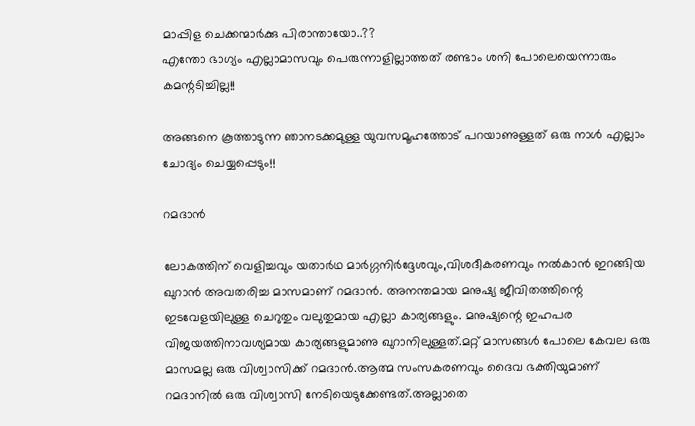മാപ്പിള ചെക്കന്മാര്‍ക്കു പിരാന്തായോ..??
എന്തോ ഭാഗ്യം എല്ലാമാസവും പെരുന്നാളില്ലാത്തത് രണ്ടാം ശനി പോലെയെന്നാരും കമന്റടിച്ചില്ല!!

അങ്ങനെ കൂത്താടുന്ന ഞാനടക്കമുള്ള യുവസമൂഹത്തോട് പറയാണുള്ളത് ഒരു നാള്‍ എല്ലാം ചോദ്യം ചെയ്യപ്പെടും!!

റമദാന്‍

ലോകത്തിന് വെളിച്ചവും യതാര്‍ഥ മാര്‍ഗ്ഗനിര്‍ദ്ദേശവും,വിശദീകരണവും നല്‍കാന്‍ ഇറങ്ങിയ ഖുറാന്‍ അവതരിച്ച മാസമാണ് റമദാന്‍. അനന്തമായ മനുഷ്യ ജീവിതത്തിന്റെ ഇടവേളയിലുള്ള ചെറുതും വലുതുമായ എല്ലാ കാര്യങ്ങളും. മനുഷ്യന്റെ ഇഹപര വിജയത്തിനാവശ്യമായ കാര്യങ്ങളുമാണു ഖുറാനിലുള്ളത്.മറ്റ് മാസങ്ങള്‍ പോലെ കേവല ഒരു മാസമല്ല ഒരു വിശ്വാസിക്ക് റമദാന്‍.ആത്മ സംസകരണവും ദൈവ ഭക്തിയുമാണ് റമദാനില്‍ ഒരു വിശ്വാസി നേടിയെടുക്കേണ്ടത്.അല്ലാതെ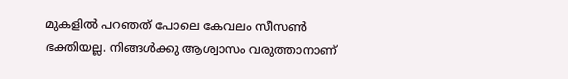മുകളില്‍ പറഞത് പോലെ കേവലം സീസണ്‍ ഭക്തിയല്ല. നിങ്ങള്‍ക്കു ആശ്വാസം വരുത്താനാണ്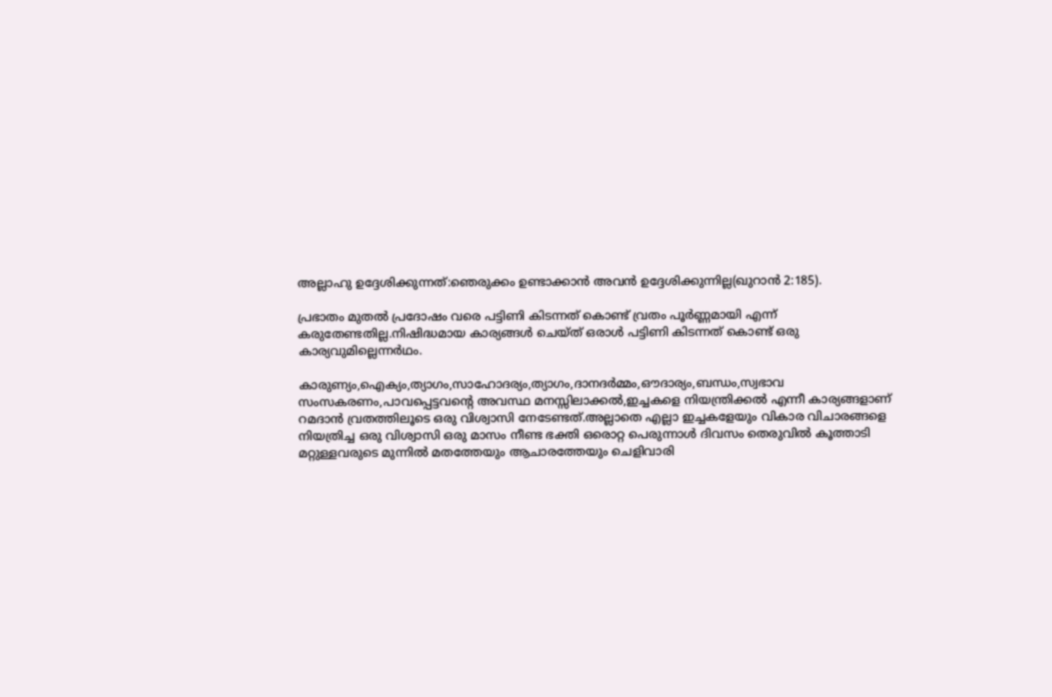അല്ലാഹു ഉദ്ദേശിക്കുന്നത്:ഞെരുക്കം ഉണ്ടാക്കാന്‍ അവന്‍ ഉദ്ദേശിക്കുന്നില്ല(ഖുറാന്‍ 2:185).

പ്രഭാതം മുതല്‍ പ്രദോഷം വരെ പട്ടിണി കിടന്നത് കൊണ്ട് വ്രതം പൂര്‍ണ്ണമായി എന്ന് കരുതേണ്ടതില്ല.നിഷിദ്ധമായ കാര്യങ്ങള്‍ ചെയ്ത് ഒരാള്‍ പട്ടിണി കിടന്നത് കൊണ്ട് ഒരു കാര്യവുമില്ലെന്നര്‍ഥം.

കാരുണ്യം,ഐക്യം,ത്യാഗം,സാഹോദര്യം,ത്യാഗം,ദാനദര്‍മ്മം,ഔദാര്യം,ബന്ധം,സ്വഭാവ സംസകരണം,പാവപ്പെട്ടവന്റെ അവസ്ഥ മനസ്സിലാക്കല്‍,ഇച്ചകളെ നിയന്ത്രിക്കല്‍ എന്നീ കാര്യങ്ങളാണ് റമദാന്‍ വ്രതത്തിലൂടെ ഒരു വിശ്വാസി നേടേണ്ടത്.അല്ലാതെ എല്ലാ ഇച്ചകളേയും വികാര വിചാരങ്ങളെ നിയത്രിച്ച ഒരു വിശ്വാസി ഒരു മാസം നീണ്ട ഭക്തി ഒരൊറ്റ പെരുന്നാള്‍ ദിവസം തെരുവില്‍ കൂത്താടി മറ്റുള്ളവരുടെ മുന്നില്‍ മതത്തേയും ആചാരത്തേയും ചെളിവാരി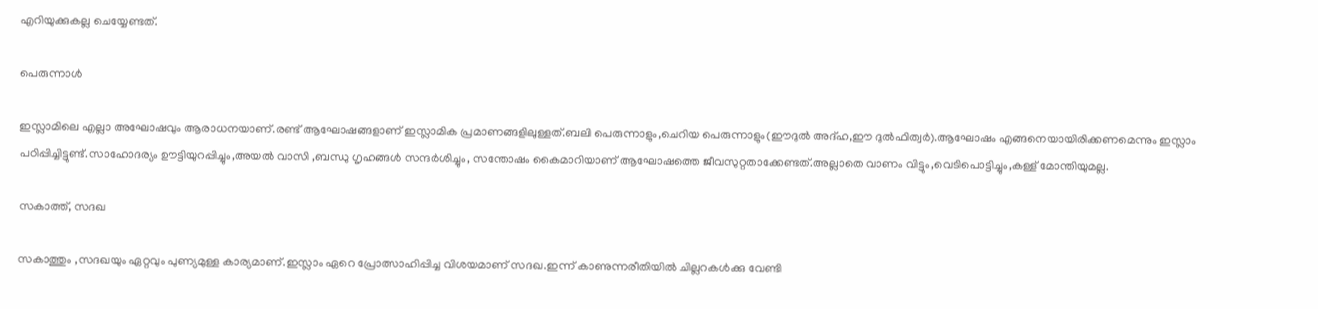എറിയുക്കുകല്ല ചെയ്യേണ്ടത്.

പെരുന്നാള്‍

ഇസ്ലാമിലെ എല്ലാ അഘോഷവും ആരാധനയാണ്.രണ്ട് ആഘോഷങ്ങളാണ് ഇസ്ലാമിക പ്രമാണങ്ങളിലുള്ളത്.ബലി പെരുന്നാളും,ചെറിയ പെരുന്നാളും(ഈദുല്‍ അദ്ഹ,ഈ ദുല്‍ഫിത്വര്‍).ആഘോഷം എങ്ങനെയായിരിക്കണമെന്നും ഇസ്ലാം പഠിപ്പിച്ചിട്ടുണ്ട്.സാഹോദര്യം ഊട്ടിയുറപ്പിച്ചും,അയല്‍ വാസി ,ബന്ധു ഗൃഹങ്ങള്‍ സന്ദര്‍ശിച്ചും, സന്തോഷം കൈമാറിയാണ് ആഘോഷത്തെ ജീവസുറ്റതാക്കേണ്ടത്.അല്ലാതെ വാണം വിട്ടും,വെടിപൊട്ടിച്ചും,കള്ള് മോന്തിയുമല്ല.

സകാത്ത്, സദഖ

സകാത്തും ,സദഖയും ഏറ്റവും പുണ്യമുള്ള കാര്യമാണ്.ഇസ്ലാം ഏറെ പ്രോത്സാഹിപ്പിച്ച വിശയമാണ് സദഖ.ഇന്ന് കാണുന്നരീതിയില്‍ ചില്ലറകള്‍ക്കു വേണ്ടി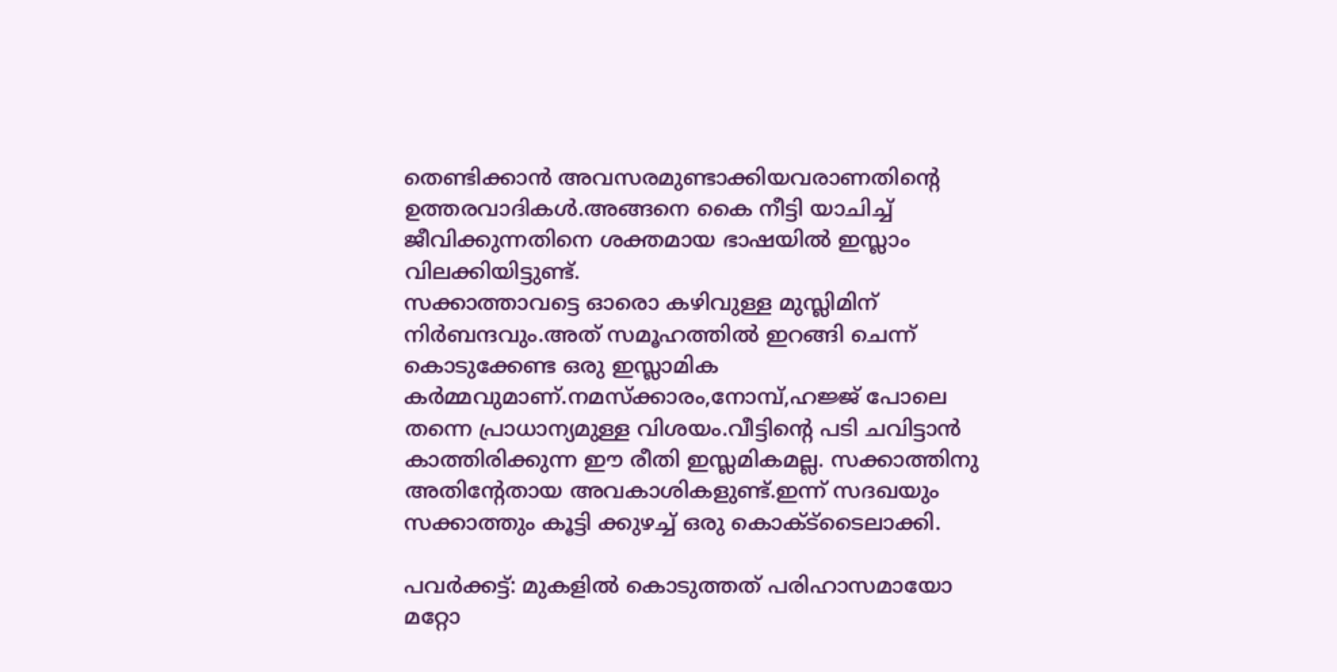തെണ്ടിക്കാന്‍ അവസരമുണ്ടാക്കിയവരാണതിന്റെ ഉത്തരവാദികള്‍.അങ്ങനെ കൈ നീട്ടി യാചിച്ച് ജീവിക്കുന്നതിനെ ശക്തമായ ഭാഷയില്‍ ഇസ്ലാം വിലക്കിയിട്ടുണ്ട്.
സക്കാത്താവട്ടെ ഓരൊ കഴിവുള്ള മുസ്ലിമിന് നിര്‍ബന്ദവും.അത് സമൂഹത്തില്‍ ഇറങ്ങി ചെന്ന് കൊടുക്കേണ്ട ഒരു ഇസ്ലാമിക കര്‍മ്മവുമാണ്.നമസ്‌ക്കാരം,നോമ്പ്,ഹജ്ജ് പോലെ തന്നെ പ്രാധാന്യമുള്ള വിശയം.വീട്ടിന്റെ പടി ചവിട്ടാന്‍ കാത്തിരിക്കുന്ന ഈ രീതി ഇസ്ലമികമല്ല. സക്കാത്തിനു അതിന്റേതായ അവകാശികളുണ്ട്.ഇന്ന് സദഖയും സക്കാത്തും കൂട്ടി ക്കുഴച്ച് ഒരു കൊക്ട്‌ടൈലാക്കി.

പവര്‍ക്കട്ട്: മുകളില്‍ കൊടുത്തത് പരിഹാസമായോ മറ്റോ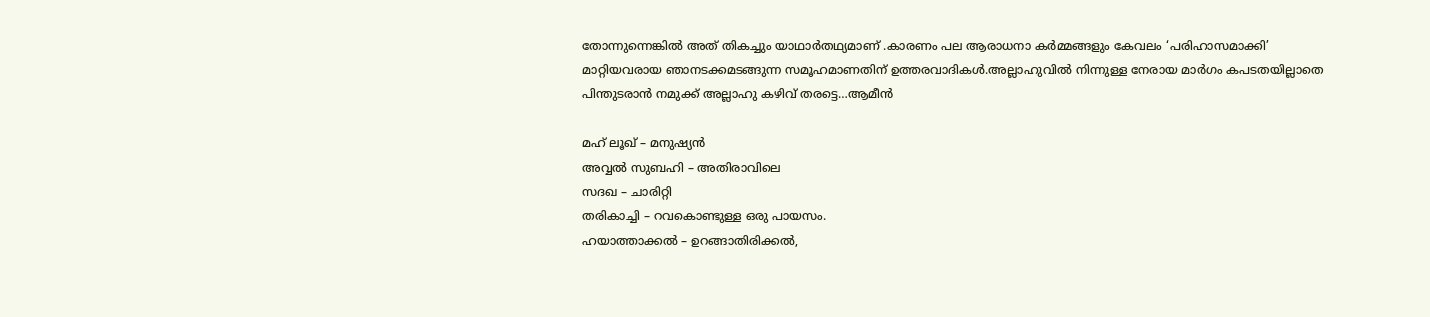തോന്നുന്നെങ്കില്‍ അത് തികച്ചും യാഥാര്‍തഥ്യമാണ് .കാരണം പല ആരാധനാ കര്‍മ്മങ്ങളും കേവലം ‘പരിഹാസമാക്കി’ മാറ്റിയവരായ ഞാനടക്കമടങ്ങുന്ന സമൂഹമാണതിന് ഉത്തരവാദികള്‍.അല്ലാഹുവില്‍ നിന്നുള്ള നേരായ മാര്‍ഗം കപടതയില്ലാതെ പിന്തുടരാന്‍ നമുക്ക് അല്ലാഹു കഴിവ് തരട്ടെ…ആമീന്‍

മഹ് ലൂഖ് – മനുഷ്യന്‍
അവ്വല്‍ സുബഹി – അതിരാവിലെ
സദഖ – ചാരിറ്റി
തരികാച്ചി – റവകൊണ്ടുള്ള ഒരു പായസം.
ഹയാത്താക്കല്‍ – ഉറങ്ങാതിരിക്കല്‍,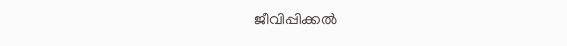ജീവിപ്പിക്കല്‍